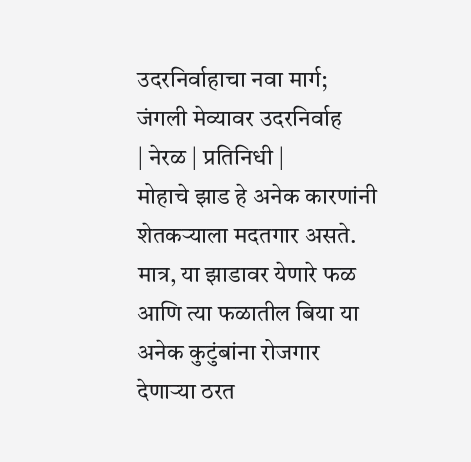उदरनिर्वाहाचा नवा मार्ग; जंगली मेव्यावर उदरनिर्वाह
| नेरळ | प्रतिनिधी |
मोहाचे झाड हे अनेक कारणांनी शेतकऱ्याला मदतगार असते. मात्र, या झाडावर येणारे फळ आणि त्या फळातील बिया या अनेक कुटुंबांना रोजगार देणाऱ्या ठरत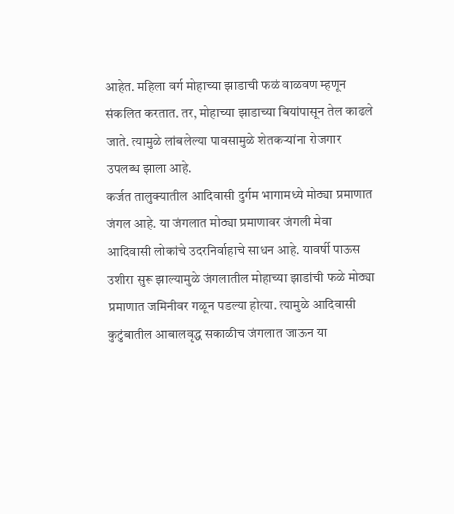आहेत. महिला वर्ग मोहाच्या झाडाची फळं वाळवण म्हणून संकलित करतात. तर, मोहाच्या झाडाच्या बियांपासून तेल काढले जाते. त्यामुळे लांबलेल्या पावसामुळे शेतकऱ्यांना रोजगार उपलब्ध झाला आहे.
कर्जत तालुक्यातील आदिवासी दुर्गम भागामध्ये मोठ्या प्रमाणात जंगल आहे. या जंगलात मोठ्या प्रमाणावर जंगली मेवा आदिवासी लोकांचे उदरनिर्वाहाचे साधन आहे. यावर्षी पाऊस उशीरा सुरू झाल्यामुळे जंगलातील मोहाच्या झाडांची फळे मोठ्या प्रमाणात जमिनीवर गळून पडल्या होत्या. त्यामुळे आदिवासी कुटुंबातील आबालवृद्ध सकाळीच जंगलात जाऊन या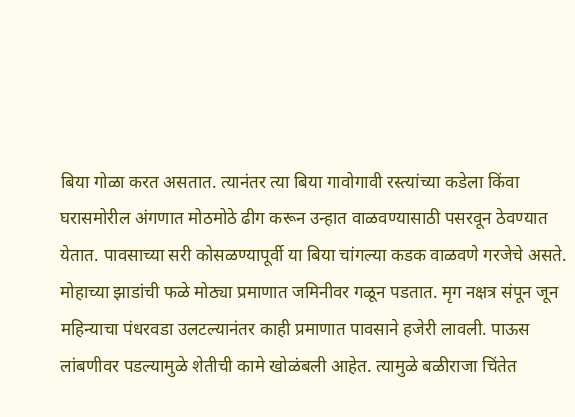बिया गोळा करत असतात. त्यानंतर त्या बिया गावोगावी रस्त्यांच्या कडेला किंवा घरासमोरील अंगणात मोठमोठे ढीग करून उन्हात वाळवण्यासाठी पसरवून ठेवण्यात येतात. पावसाच्या सरी कोसळण्यापूर्वी या बिया चांगल्या कडक वाळवणे गरजेचे असते.
मोहाच्या झाडांची फळे मोठ्या प्रमाणात जमिनीवर गळून पडतात. मृग नक्षत्र संपून जून महिन्याचा पंधरवडा उलटल्यानंतर काही प्रमाणात पावसाने हजेरी लावली. पाऊस लांबणीवर पडल्यामुळे शेतीची कामे खोळंबली आहेत. त्यामुळे बळीराजा चिंतेत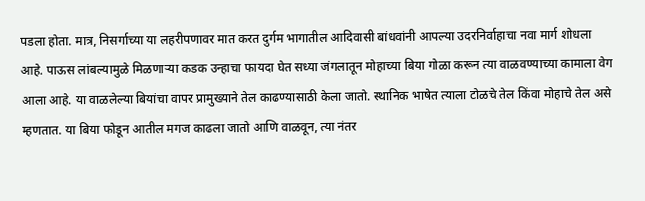पडला होता. मात्र, निसर्गाच्या या लहरीपणावर मात करत दुर्गम भागातील आदिवासी बांधवांनी आपल्या उदरनिर्वाहाचा नवा मार्ग शोधला आहे. पाऊस लांबल्यामुळे मिळणाऱ्या कडक उन्हाचा फायदा घेत सध्या जंगलातून मोहाच्या बिया गोळा करून त्या वाळवण्याच्या कामाला वेग आला आहे. या वाळलेल्या बियांचा वापर प्रामुख्याने तेल काढण्यासाठी केला जातो. स्थानिक भाषेत त्याला टोळचे तेल किंवा मोहाचे तेल असे म्हणतात. या बिया फोडून आतील मगज काढला जातो आणि वाळवून, त्या नंतर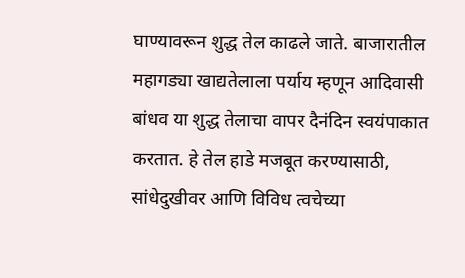घाण्यावरून शुद्ध तेल काढले जाते. बाजारातील महागड्या खाद्यतेलाला पर्याय म्हणून आदिवासी बांधव या शुद्ध तेलाचा वापर दैनंदिन स्वयंपाकात करतात. हे तेल हाडे मजबूत करण्यासाठी, सांधेदुखीवर आणि विविध त्वचेच्या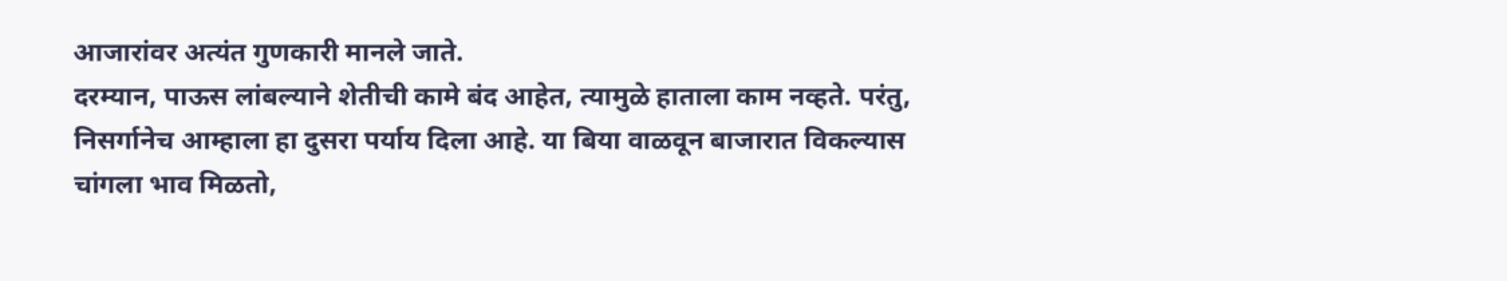आजारांवर अत्यंत गुणकारी मानले जाते.
दरम्यान, पाऊस लांबल्याने शेतीची कामे बंद आहेत, त्यामुळे हाताला काम नव्हते. परंतु, निसर्गानेच आम्हाला हा दुसरा पर्याय दिला आहे. या बिया वाळवून बाजारात विकल्यास चांगला भाव मिळतो,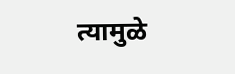त्यामुळे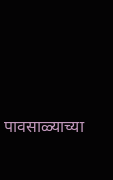पावसाळ्याच्या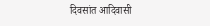दिवसांत आदिवासी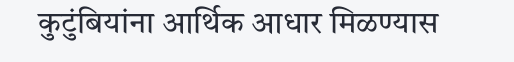कुटुंबियांना आर्थिक आधार मिळण्यास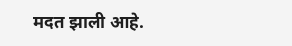मदत झाली आहे.